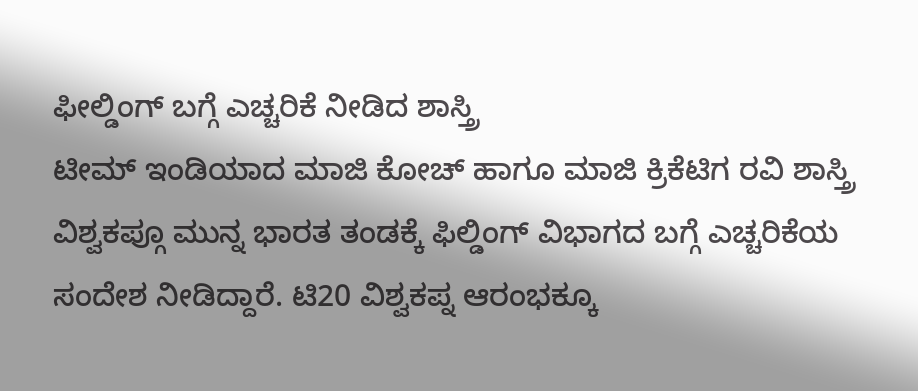ಫೀಲ್ಡಿಂಗ್ ಬಗ್ಗೆ ಎಚ್ಚರಿಕೆ ನೀಡಿದ ಶಾಸ್ತ್ರಿ
ಟೀಮ್ ಇಂಡಿಯಾದ ಮಾಜಿ ಕೋಚ್ ಹಾಗೂ ಮಾಜಿ ಕ್ರಿಕೆಟಿಗ ರವಿ ಶಾಸ್ತ್ರಿ ವಿಶ್ವಕಪ್ಗೂ ಮುನ್ನ ಭಾರತ ತಂಡಕ್ಕೆ ಫಿಲ್ಡಿಂಗ್ ವಿಭಾಗದ ಬಗ್ಗೆ ಎಚ್ಚರಿಕೆಯ ಸಂದೇಶ ನೀಡಿದ್ದಾರೆ. ಟಿ20 ವಿಶ್ವಕಪ್ನ ಆರಂಭಕ್ಕೂ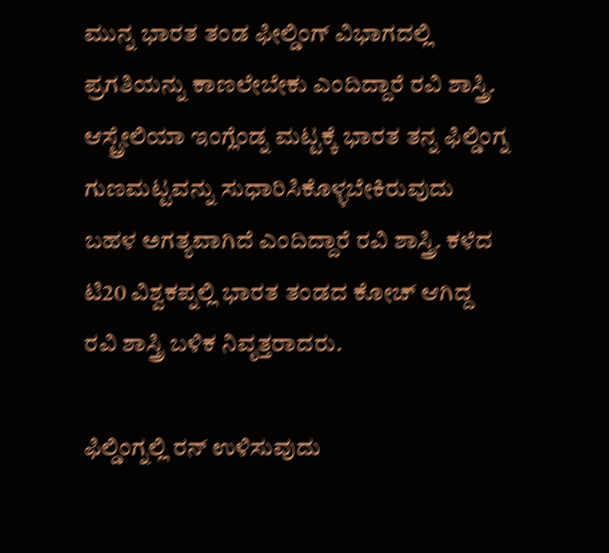ಮುನ್ನ ಭಾರತ ತಂಡ ಫೀಲ್ಡಿಂಗ್ ವಿಭಾಗದಲ್ಲಿ ಪ್ರಗತಿಯನ್ನು ಕಾಣಲೇಬೇಕು ಎಂದಿದ್ದಾರೆ ರವಿ ಶಾಸ್ತ್ರಿ. ಆಸ್ಟ್ರೇಲಿಯಾ ಇಂಗ್ಲೆಂಡ್ನ ಮಟ್ಟಕ್ಕೆ ಭಾರತ ತನ್ನ ಫಿಲ್ಡಿಂಗ್ನ ಗುಣಮಟ್ಟವನ್ನು ಸುಧಾರಿಸಿಕೊಳ್ಳಬೇಕಿರುವುದು ಬಹಳ ಅಗತ್ಯವಾಗಿದೆ ಎಂದಿದ್ದಾರೆ ರವಿ ಶಾಸ್ತ್ರಿ. ಕಳೆದ ಟಿ20 ವಿಶ್ವಕಪ್ನಲ್ಲಿ ಭಾರತ ತಂಡದ ಕೋಚ್ ಆಗಿದ್ದ ರವಿ ಶಾಸ್ತ್ರಿ ಬಳಿಕ ನಿವೃತ್ತರಾದರು.

ಫಿಲ್ಡಿಂಗ್ನಲ್ಲಿ ರನ್ ಉಳಿಸುವುದು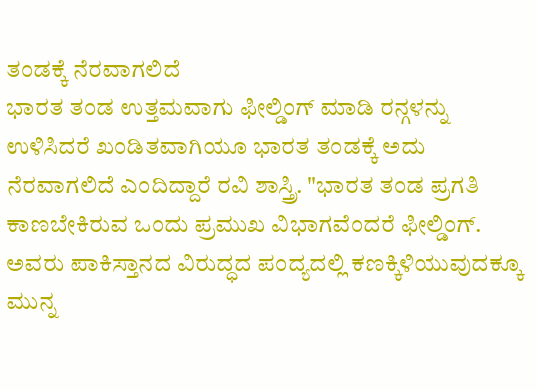ತಂಡಕ್ಕೆ ನೆರವಾಗಲಿದೆ
ಭಾರತ ತಂಡ ಉತ್ತಮವಾಗು ಫೀಲ್ಡಿಂಗ್ ಮಾಡಿ ರನ್ಗಳನ್ನು ಉಳಿಸಿದರೆ ಖಂಡಿತವಾಗಿಯೂ ಭಾರತ ತಂಡಕ್ಕೆ ಅದು ನೆರವಾಗಲಿದೆ ಎಂದಿದ್ದಾರೆ ರವಿ ಶಾಸ್ತ್ರಿ. "ಭಾರತ ತಂಡ ಪ್ರಗತಿ ಕಾಣಬೇಕಿರುವ ಒಂದು ಪ್ರಮುಖ ವಿಭಾಗವೆಂದರೆ ಫೀಲ್ಡಿಂಗ್. ಅವರು ಪಾಕಿಸ್ತಾನದ ವಿರುದ್ಧದ ಪಂದ್ಯದಲ್ಲಿ ಕಣಕ್ಕಿಳಿಯುವುದಕ್ಕೂ ಮುನ್ನ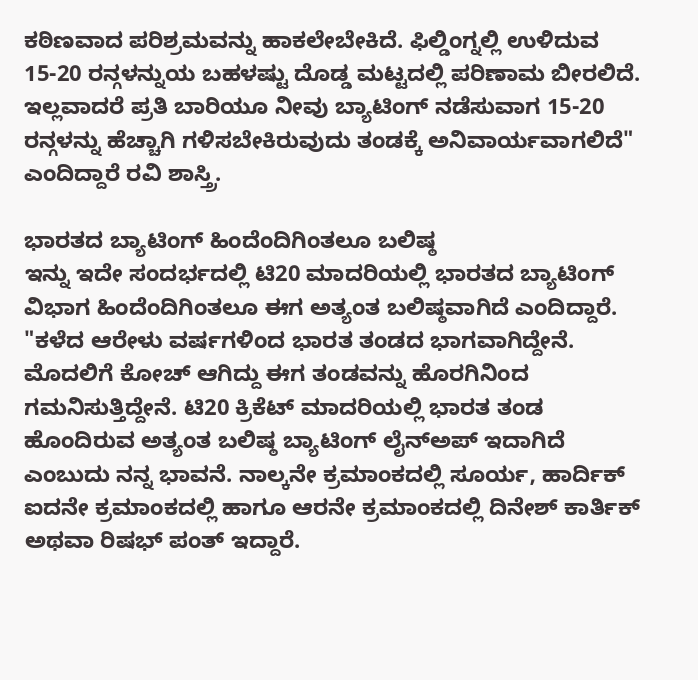ಕಠಿಣವಾದ ಪರಿಶ್ರಮವನ್ನು ಹಾಕಲೇಬೇಕಿದೆ. ಫಿಲ್ಡಿಂಗ್ನಲ್ಲಿ ಉಳಿದುವ 15-20 ರನ್ಗಳನ್ನುಯ ಬಹಳಷ್ಟು ದೊಡ್ಡ ಮಟ್ಟದಲ್ಲಿ ಪರಿಣಾಮ ಬೀರಲಿದೆ. ಇಲ್ಲವಾದರೆ ಪ್ರತಿ ಬಾರಿಯೂ ನೀವು ಬ್ಯಾಟಿಂಗ್ ನಡೆಸುವಾಗ 15-20 ರನ್ಗಳನ್ನು ಹೆಚ್ಚಾಗಿ ಗಳಿಸಬೇಕಿರುವುದು ತಂಡಕ್ಕೆ ಅನಿವಾರ್ಯವಾಗಲಿದೆ" ಎಂದಿದ್ದಾರೆ ರವಿ ಶಾಸ್ತ್ರಿ.

ಭಾರತದ ಬ್ಯಾಟಿಂಗ್ ಹಿಂದೆಂದಿಗಿಂತಲೂ ಬಲಿಷ್ಠ
ಇನ್ನು ಇದೇ ಸಂದರ್ಭದಲ್ಲಿ ಟಿ20 ಮಾದರಿಯಲ್ಲಿ ಭಾರತದ ಬ್ಯಾಟಿಂಗ್ ವಿಭಾಗ ಹಿಂದೆಂದಿಗಿಂತಲೂ ಈಗ ಅತ್ಯಂತ ಬಲಿಷ್ಠವಾಗಿದೆ ಎಂದಿದ್ದಾರೆ. "ಕಳೆದ ಆರೇಳು ವರ್ಷಗಳಿಂದ ಭಾರತ ತಂಡದ ಭಾಗವಾಗಿದ್ದೇನೆ. ಮೊದಲಿಗೆ ಕೋಚ್ ಆಗಿದ್ದು ಈಗ ತಂಡವನ್ನು ಹೊರಗಿನಿಂದ ಗಮನಿಸುತ್ತಿದ್ದೇನೆ. ಟಿ20 ಕ್ರಿಕೆಟ್ ಮಾದರಿಯಲ್ಲಿ ಭಾರತ ತಂಡ ಹೊಂದಿರುವ ಅತ್ಯಂತ ಬಲಿಷ್ಠ ಬ್ಯಾಟಿಂಗ್ ಲೈನ್ಅಪ್ ಇದಾಗಿದೆ ಎಂಬುದು ನನ್ನ ಭಾವನೆ. ನಾಲ್ಕನೇ ಕ್ರಮಾಂಕದಲ್ಲಿ ಸೂರ್ಯ, ಹಾರ್ದಿಕ್ ಐದನೇ ಕ್ರಮಾಂಕದಲ್ಲಿ ಹಾಗೂ ಆರನೇ ಕ್ರಮಾಂಕದಲ್ಲಿ ದಿನೇಶ್ ಕಾರ್ತಿಕ್ ಅಥವಾ ರಿಷಭ್ ಪಂತ್ ಇದ್ದಾರೆ.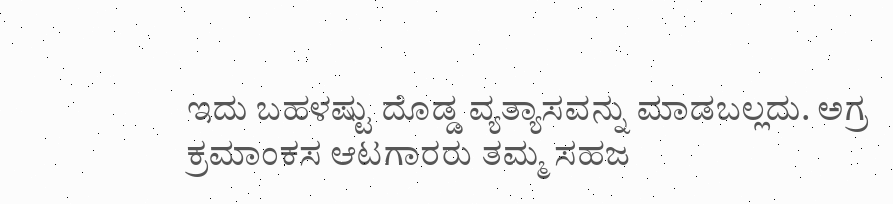ಇದು ಬಹಳಷ್ಟು ದೊಡ್ಡ ವ್ಯತ್ಯಾಸವನ್ನು ಮಾಡಬಲ್ಲದು. ಅಗ್ರ ಕ್ರಮಾಂಕಸ ಆಟಗಾರರು ತಮ್ಮ ಸಹಜ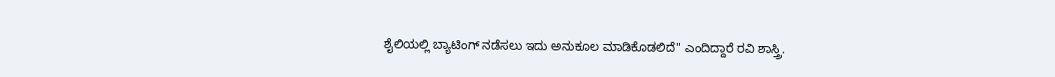ಶೈಲಿಯಲ್ಲಿ ಬ್ಯಾಟಿಂಗ್ ನಡೆಸಲು ಇದು ಅನುಕೂಲ ಮಾಡಿಕೊಡಲಿದೆ" ಎಂದಿದ್ದಾರೆ ರವಿ ಶಾಸ್ತ್ರಿ.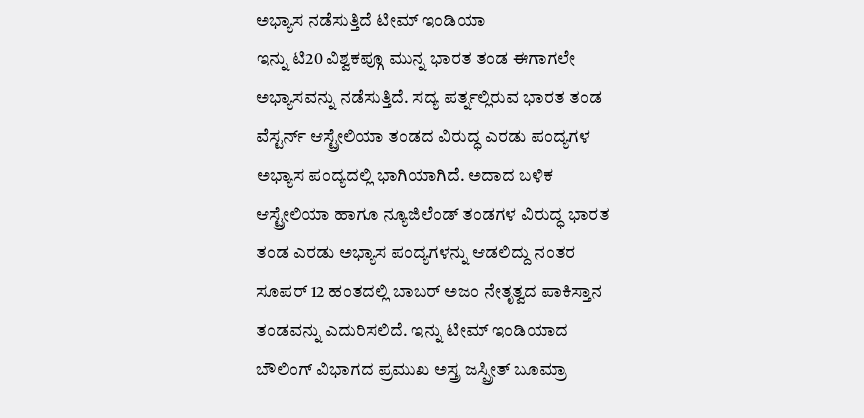ಅಭ್ಯಾಸ ನಡೆಸುತ್ತಿದೆ ಟೀಮ್ ಇಂಡಿಯಾ
ಇನ್ನು ಟಿ20 ವಿಶ್ವಕಪ್ಗೂ ಮುನ್ನ ಭಾರತ ತಂಡ ಈಗಾಗಲೇ ಅಭ್ಯಾಸವನ್ನು ನಡೆಸುತ್ತಿದೆ. ಸದ್ಯ ಪರ್ತ್ನಲ್ಲಿರುವ ಭಾರತ ತಂಡ ವೆಸ್ಟರ್ನ್ ಆಸ್ಟ್ರೇಲಿಯಾ ತಂಡದ ವಿರುದ್ಧ ಎರಡು ಪಂದ್ಯಗಳ ಅಭ್ಯಾಸ ಪಂದ್ಯದಲ್ಲಿ ಭಾಗಿಯಾಗಿದೆ. ಅದಾದ ಬಳಿಕ ಆಸ್ಟ್ರೇಲಿಯಾ ಹಾಗೂ ನ್ಯೂಜಿಲೆಂಡ್ ತಂಡಗಳ ವಿರುದ್ಧ ಭಾರತ ತಂಡ ಎರಡು ಅಭ್ಯಾಸ ಪಂದ್ಯಗಳನ್ನು ಆಡಲಿದ್ದು ನಂತರ ಸೂಪರ್ 12 ಹಂತದಲ್ಲಿ ಬಾಬರ್ ಅಜಂ ನೇತೃತ್ವದ ಪಾಕಿಸ್ತಾನ ತಂಡವನ್ನು ಎದುರಿಸಲಿದೆ. ಇನ್ನು ಟೀಮ್ ಇಂಡಿಯಾದ ಬೌಲಿಂಗ್ ವಿಭಾಗದ ಪ್ರಮುಖ ಅಸ್ತ್ರ ಜಸ್ಪ್ರೀತ್ ಬೂಮ್ರಾ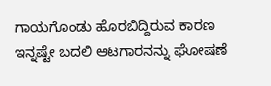ಗಾಯಗೊಂಡು ಹೊರಬಿದ್ದಿರುವ ಕಾರಣ ಇನ್ನಷ್ಟೇ ಬದಲಿ ಆಟಗಾರನನ್ನು ಘೋಷಣೆ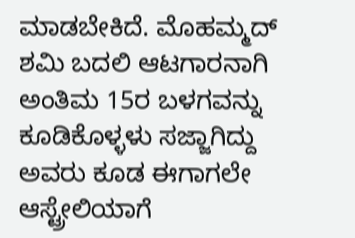ಮಾಡಬೇಕಿದೆ. ಮೊಹಮ್ಮದ್ ಶಮಿ ಬದಲಿ ಆಟಗಾರನಾಗಿ ಅಂತಿಮ 15ರ ಬಳಗವನ್ನು ಕೂಡಿಕೊಳ್ಳಳು ಸಜ್ಜಾಗಿದ್ದು ಅವರು ಕೂಡ ಈಗಾಗಲೇ ಆಸ್ಟ್ರೇಲಿಯಾಗೆ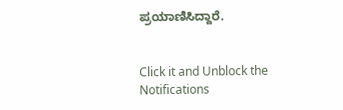ಪ್ರಯಾಣಿಸಿದ್ದಾರೆ.


Click it and Unblock the Notifications